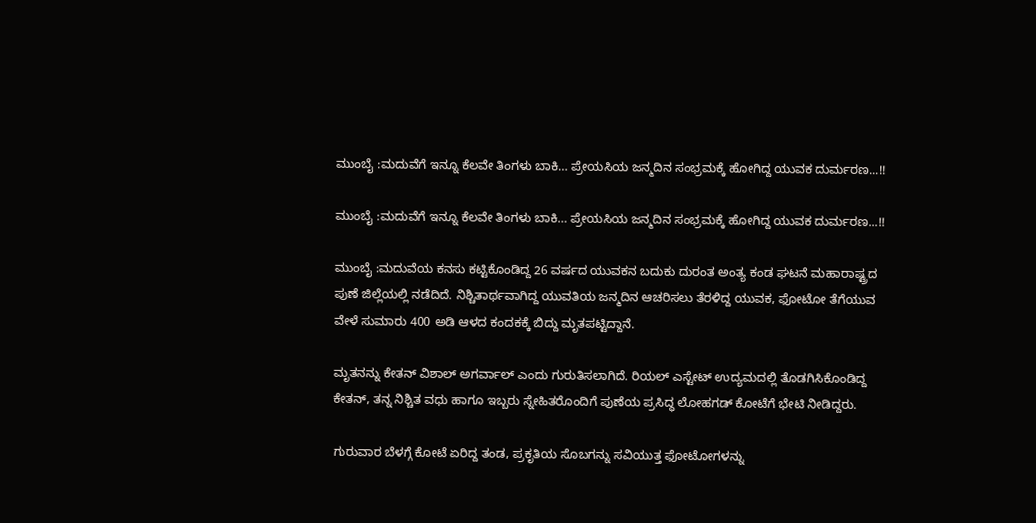ಮುಂಬೈ :ಮದುವೆಗೆ ಇನ್ನೂ ಕೆಲವೇ ತಿಂಗಳು ಬಾಕಿ… ಪ್ರೇಯಸಿಯ ಜನ್ಮದಿನ ಸಂಭ್ರಮಕ್ಕೆ ಹೋಗಿದ್ದ ಯುವಕ ದುರ್ಮರಣ...!!

ಮುಂಬೈ :ಮದುವೆಗೆ ಇನ್ನೂ ಕೆಲವೇ ತಿಂಗಳು ಬಾಕಿ… ಪ್ರೇಯಸಿಯ ಜನ್ಮದಿನ ಸಂಭ್ರಮಕ್ಕೆ ಹೋಗಿದ್ದ ಯುವಕ ದುರ್ಮರಣ...!!

ಮುಂಬೈ :ಮದುವೆಯ ಕನಸು ಕಟ್ಟಿಕೊಂಡಿದ್ದ 26 ವರ್ಷದ ಯುವಕನ ಬದುಕು ದುರಂತ ಅಂತ್ಯ ಕಂಡ ಘಟನೆ ಮಹಾರಾಷ್ಟ್ರದ ಪುಣೆ ಜಿಲ್ಲೆಯಲ್ಲಿ ನಡೆದಿದೆ. ನಿಶ್ಚಿತಾರ್ಥವಾಗಿದ್ದ ಯುವತಿಯ ಜನ್ಮದಿನ ಆಚರಿಸಲು ತೆರಳಿದ್ದ ಯುವಕ, ಫೋಟೋ ತೆಗೆಯುವ ವೇಳೆ ಸುಮಾರು 400 ಅಡಿ ಆಳದ ಕಂದಕಕ್ಕೆ ಬಿದ್ದು ಮೃತಪಟ್ಟಿದ್ದಾನೆ.

ಮೃತನನ್ನು ಕೇತನ್ ವಿಶಾಲ್ ಅಗರ್ವಾಲ್ ಎಂದು ಗುರುತಿಸಲಾಗಿದೆ. ರಿಯಲ್ ಎಸ್ಟೇಟ್ ಉದ್ಯಮದಲ್ಲಿ ತೊಡಗಿಸಿಕೊಂಡಿದ್ದ ಕೇತನ್, ತನ್ನ ನಿಶ್ಚಿತ ವಧು ಹಾಗೂ ಇಬ್ಬರು ಸ್ನೇಹಿತರೊಂದಿಗೆ ಪುಣೆಯ ಪ್ರಸಿದ್ಧ ಲೋಹಗಡ್ ಕೋಟೆಗೆ ಭೇಟಿ ನೀಡಿದ್ದರು.

ಗುರುವಾರ ಬೆಳಗ್ಗೆ ಕೋಟೆ ಏರಿದ್ದ ತಂಡ, ಪ್ರಕೃತಿಯ ಸೊಬಗನ್ನು ಸವಿಯುತ್ತ ಫೋಟೋಗಳನ್ನು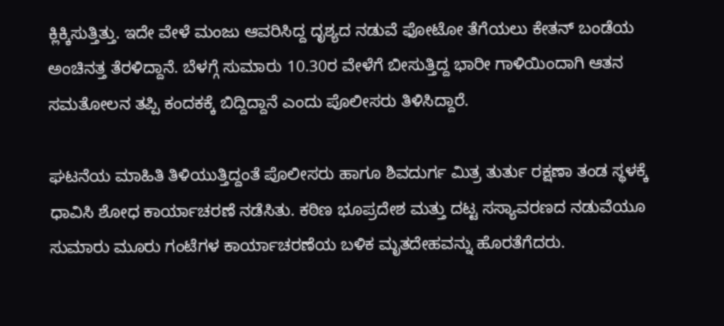ಕ್ಲಿಕ್ಕಿಸುತ್ತಿತ್ತು. ಇದೇ ವೇಳೆ ಮಂಜು ಆವರಿಸಿದ್ದ ದೃಶ್ಯದ ನಡುವೆ ಫೋಟೋ ತೆಗೆಯಲು ಕೇತನ್ ಬಂಡೆಯ ಅಂಚಿನತ್ತ ತೆರಳಿದ್ದಾನೆ. ಬೆಳಗ್ಗೆ ಸುಮಾರು 10.30ರ ವೇಳೆಗೆ ಬೀಸುತ್ತಿದ್ದ ಭಾರೀ ಗಾಳಿಯಿಂದಾಗಿ ಆತನ ಸಮತೋಲನ ತಪ್ಪಿ ಕಂದಕಕ್ಕೆ ಬಿದ್ದಿದ್ದಾನೆ ಎಂದು ಪೊಲೀಸರು ತಿಳಿಸಿದ್ದಾರೆ.

ಘಟನೆಯ ಮಾಹಿತಿ ತಿಳಿಯುತ್ತಿದ್ದಂತೆ ಪೊಲೀಸರು ಹಾಗೂ ಶಿವದುರ್ಗ ಮಿತ್ರ ತುರ್ತು ರಕ್ಷಣಾ ತಂಡ ಸ್ಥಳಕ್ಕೆ ಧಾವಿಸಿ ಶೋಧ ಕಾರ್ಯಾಚರಣೆ ನಡೆಸಿತು. ಕಠಿಣ ಭೂಪ್ರದೇಶ ಮತ್ತು ದಟ್ಟ ಸಸ್ಯಾವರಣದ ನಡುವೆಯೂ ಸುಮಾರು ಮೂರು ಗಂಟೆಗಳ ಕಾರ್ಯಾಚರಣೆಯ ಬಳಿಕ ಮೃತದೇಹವನ್ನು ಹೊರತೆಗೆದರು.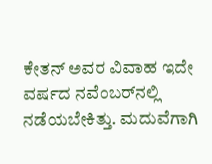ಕೇತನ್ ಅವರ ವಿವಾಹ ಇದೇ ವರ್ಷದ ನವೆಂಬರ್‌ನಲ್ಲಿ ನಡೆಯಬೇಕಿತ್ತು. ಮದುವೆಗಾಗಿ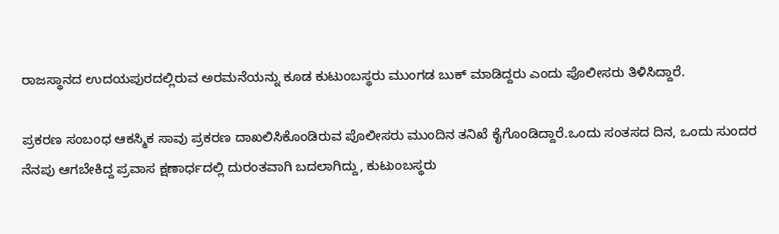ರಾಜಸ್ಥಾನದ ಉದಯಪುರದಲ್ಲಿರುವ ಅರಮನೆಯನ್ನು ಕೂಡ ಕುಟುಂಬಸ್ಥರು ಮುಂಗಡ ಬುಕ್ ಮಾಡಿದ್ದರು ಎಂದು ಪೊಲೀಸರು ತಿಳಿಸಿದ್ದಾರೆ.

ಪ್ರಕರಣ ಸಂಬಂಧ ಆಕಸ್ಮಿಕ ಸಾವು ಪ್ರಕರಣ ದಾಖಲಿಸಿಕೊಂಡಿರುವ ಪೊಲೀಸರು ಮುಂದಿನ ತನಿಖೆ ಕೈಗೊಂಡಿದ್ದಾರೆ.ಒಂದು ಸಂತಸದ ದಿನ, ಒಂದು ಸುಂದರ ನೆನಪು ಆಗಬೇಕಿದ್ದ ಪ್ರವಾಸ ಕ್ಷಣಾರ್ಧದಲ್ಲಿ ದುರಂತವಾಗಿ ಬದಲಾಗಿದ್ದು, ಕುಟುಂಬಸ್ಥರು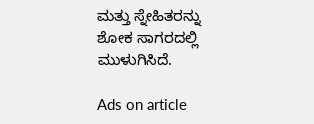ಮತ್ತು ಸ್ನೇಹಿತರನ್ನು ಶೋಕ ಸಾಗರದಲ್ಲಿ ಮುಳುಗಿಸಿದೆ.

Ads on article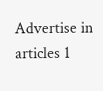Advertise in articles 1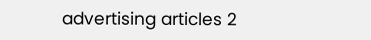advertising articles 2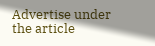Advertise under the article